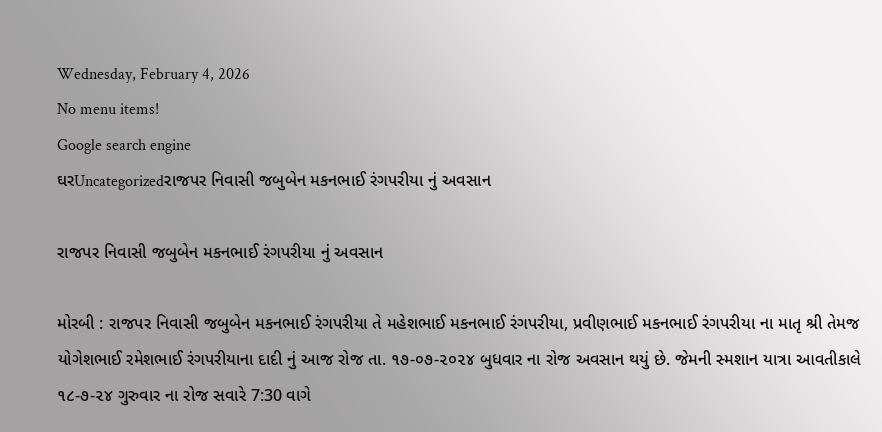Wednesday, February 4, 2026
No menu items!
Google search engine
ઘરUncategorizedરાજપર નિવાસી જબુબેન મકનભાઈ રંગપરીયા નું અવસાન

રાજપર નિવાસી જબુબેન મકનભાઈ રંગપરીયા નું અવસાન

મોરબી : રાજપર નિવાસી જબુબેન મકનભાઈ રંગપરીયા તે મહેશભાઈ મકનભાઈ રંગપરીયા, પ્રવીણભાઈ મકનભાઈ રંગપરીયા ના માતૃ શ્રી તેમજ યોગેશભાઈ રમેશભાઈ રંગપરીયાના દાદી નું આજ રોજ તા. ૧૭-૦૭-૨૦૨૪ બુધવાર ના રોજ અવસાન થયું છે. જેમની સ્મશાન યાત્રા આવતીકાલે ૧૮-૭-૨૪ ગુરુવાર ના રોજ સવારે 7:30 વાગે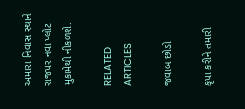અમારા નિવાસ સ્થાને રાજપર નવા પ્લોટ મુકામેથી નીકળશે.

RELATED ARTICLES

જવાબ છોડો

કૃપા કરીને તમારી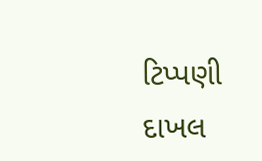ટિપ્પણી દાખલ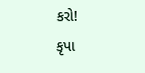કરો!
કૃપા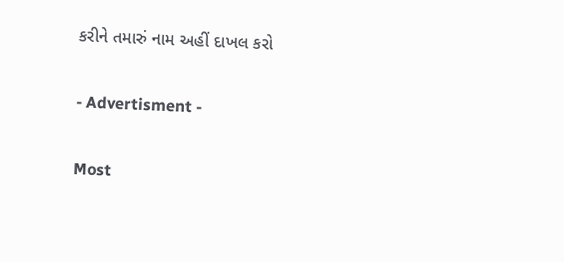કરીને તમારું નામ અહીં દાખલ કરો

- Advertisment -

Most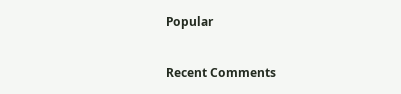Popular

Recent Comments